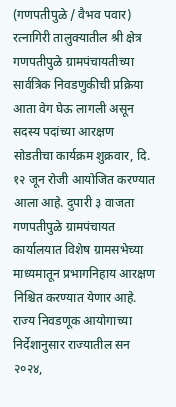(गणपतीपुळे / वैभव पवार)
रत्नागिरी तालुक्यातील श्री क्षेत्र गणपतीपुळे ग्रामपंचायतीच्या सार्वत्रिक निवडणुकीची प्रक्रिया आता वेग घेऊ लागली असून सदस्य पदांच्या आरक्षण सोडतीचा कार्यक्रम शुक्रवार, दि. १२ जून रोजी आयोजित करण्यात आला आहे. दुपारी ३ वाजता गणपतीपुळे ग्रामपंचायत कार्यालयात विशेष ग्रामसभेच्या माध्यमातून प्रभागनिहाय आरक्षण निश्चित करण्यात येणार आहे.
राज्य निवडणूक आयोगाच्या निर्देशानुसार राज्यातील सन २०२४,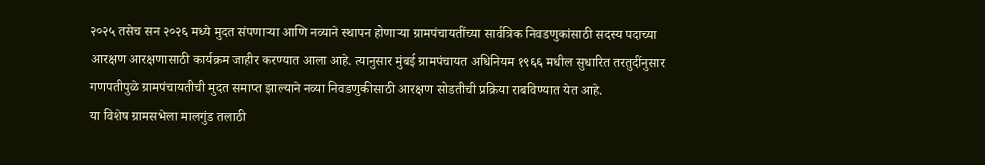२०२५ तसेच सन २०२६ मध्ये मुदत संपणाऱ्या आणि नव्याने स्थापन होणाऱ्या ग्रामपंचायतींच्या सार्वत्रिक निवडणुकांसाठी सदस्य पदाच्या आरक्षण आरक्षणासाठी कार्यक्रम जाहीर करण्यात आला आहे. त्यानुसार मुंबई ग्रामपंचायत अधिनियम १९६६ मधील सुधारित तरतुदींनुसार गणपतीपुळे ग्रामपंचायतीची मुदत समाप्त झाल्याने नव्या निवडणुकीसाठी आरक्षण सोडतीची प्रक्रिया राबविण्यात येत आहे.
या विशेष ग्रामसभेला मालगुंड तलाठी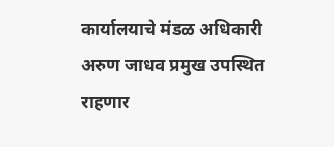कार्यालयाचे मंडळ अधिकारी अरुण जाधव प्रमुख उपस्थित राहणार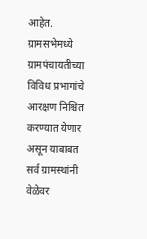आहेत. ग्रामसभेमध्ये ग्रामपंचायतीच्या विविध प्रभागांचे आरक्षण निश्चित करण्यात येणार असून याबाबत सर्व ग्रामस्थांनी वेळेवर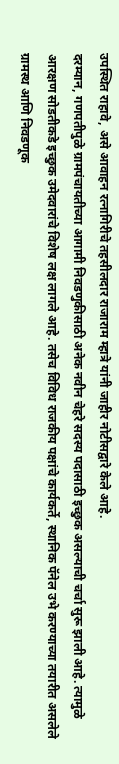उपस्थित राहावे, असे आवाहन रत्नागिरीचे तहसीलदार राजाराम म्हात्रे यांनी जाहीर नोटीसद्वारे केले आहे.
दरम्यान, गणपतीपुळे ग्रामपंचायतीच्या आगामी निवडणुकीसाठी अनेक नवीन चेहरे सदस्य पदासाठी इच्छुक असल्याची चर्चा सुरू झाली आहे. त्यामुळे आरक्षण सोडतीकडे इच्छुक उमेदवारांचे विशेष लक्ष लागले आहे. तसेच विविध राजकीय पक्षांचे कार्यकर्ते, स्थानिक पॅनेल उभे करण्याच्या तयारीत असलेले ग्रामस्थ आणि निवडणूक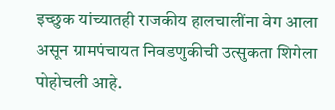इच्छुक यांच्यातही राजकीय हालचालींना वेग आला असून ग्रामपंचायत निवडणुकीची उत्सुकता शिगेला पोहोचली आहे.